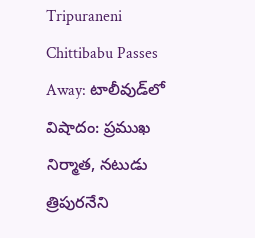Tripuraneni Chittibabu Passes Away: టాలీవుడ్‌లో విషాదం: ప్రముఖ నిర్మాత, నటుడు త్రిపురనేని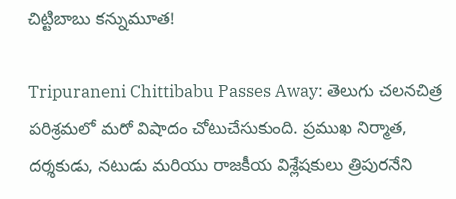చిట్టిబాబు కన్నుమూత!

Tripuraneni Chittibabu Passes Away: తెలుగు చలనచిత్ర పరిశ్రమలో మరో విషాదం చోటుచేసుకుంది. ప్రముఖ నిర్మాత, దర్శకుడు, నటుడు మరియు రాజకీయ విశ్లేషకులు త్రిపురనేని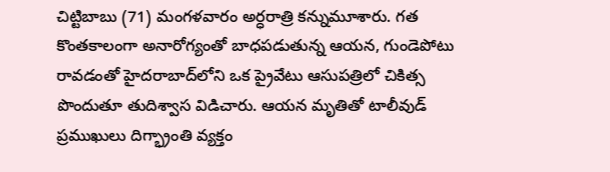చిట్టిబాబు (71) మంగళవారం అర్ధరాత్రి కన్నుమూశారు. గత కొంతకాలంగా అనారోగ్యంతో బాధపడుతున్న ఆయన, గుండెపోటు రావడంతో హైదరాబాద్‌లోని ఒక ప్రైవేటు ఆసుపత్రిలో చికిత్స పొందుతూ తుదిశ్వాస విడిచారు. ఆయన మృతితో టాలీవుడ్ ప్రముఖులు దిగ్భ్రాంతి వ్యక్తం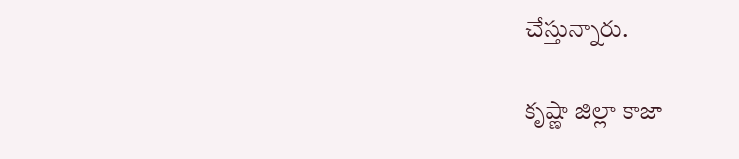చేస్తున్నారు.

కృష్ణా జిల్లా కాజా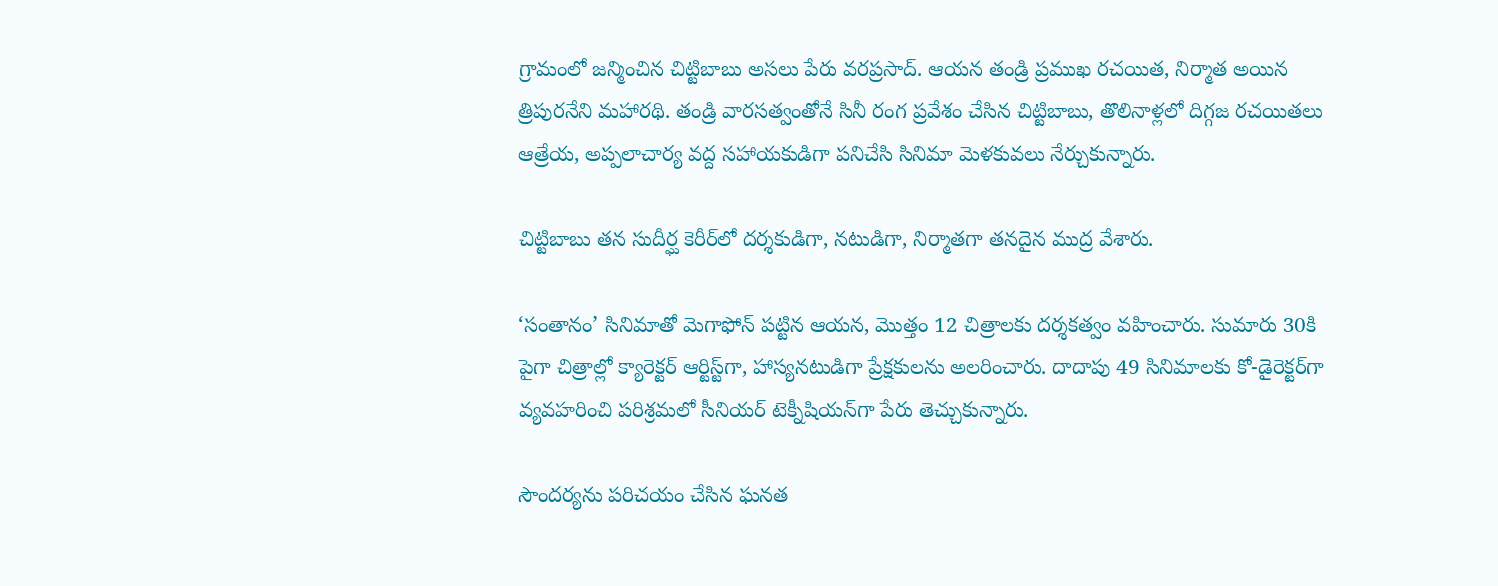గ్రామంలో జన్మించిన చిట్టిబాబు అసలు పేరు వరప్రసాద్. ఆయన తండ్రి ప్రముఖ రచయిత, నిర్మాత అయిన త్రిపురనేని మహారథి. తండ్రి వారసత్వంతోనే సినీ రంగ ప్రవేశం చేసిన చిట్టిబాబు, తొలినాళ్లలో దిగ్గజ రచయితలు ఆత్రేయ, అప్పలాచార్య వద్ద సహాయకుడిగా పనిచేసి సినిమా మెళకువలు నేర్చుకున్నారు.

చిట్టిబాబు తన సుదీర్ఘ కెరీర్‌లో దర్శకుడిగా, నటుడిగా, నిర్మాతగా తనదైన ముద్ర వేశారు.

‘సంతానం’ సినిమాతో మెగాఫోన్ పట్టిన ఆయన, మొత్తం 12 చిత్రాలకు దర్శకత్వం వహించారు. సుమారు 30కి పైగా చిత్రాల్లో క్యారెక్టర్ ఆర్టిస్ట్‌గా, హాస్యనటుడిగా ప్రేక్షకులను అలరించారు. దాదాపు 49 సినిమాలకు కో-డైరెక్టర్‌గా వ్యవహరించి పరిశ్రమలో సీనియర్ టెక్నీషియన్‌గా పేరు తెచ్చుకున్నారు.

సౌందర్యను పరిచయం చేసిన ఘనత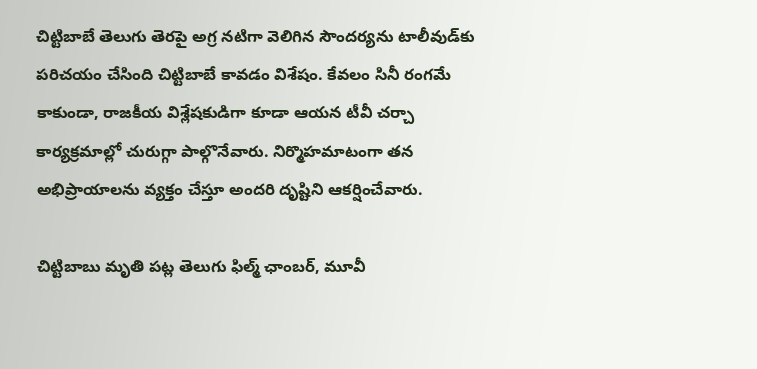చిట్టిబాబే తెలుగు తెరపై అగ్ర నటిగా వెలిగిన సౌందర్యను టాలీవుడ్‌కు పరిచయం చేసింది చిట్టిబాబే కావడం విశేషం. కేవలం సినీ రంగమే కాకుండా, రాజకీయ విశ్లేషకుడిగా కూడా ఆయన టీవీ చర్చా కార్యక్రమాల్లో చురుగ్గా పాల్గొనేవారు. నిర్మొహమాటంగా తన అభిప్రాయాలను వ్యక్తం చేస్తూ అందరి దృష్టిని ఆకర్షించేవారు.

చిట్టిబాబు మృతి పట్ల తెలుగు ఫిల్మ్ ఛాంబర్, మూవీ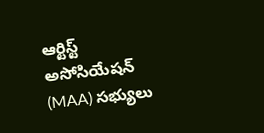ఆర్టిస్ట్ అసోసియేషన్ (MAA) సభ్యులు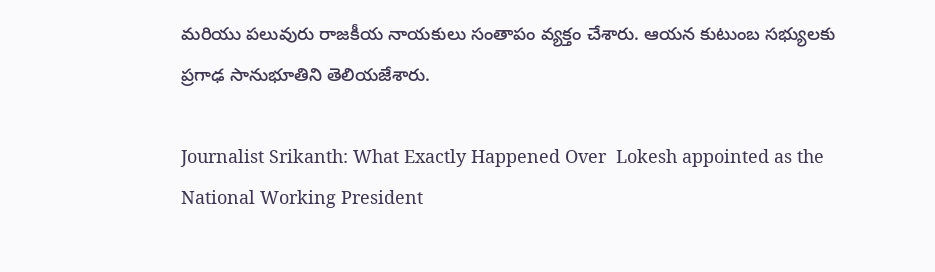మరియు పలువురు రాజకీయ నాయకులు సంతాపం వ్యక్తం చేశారు. ఆయన కుటుంబ సభ్యులకు ప్రగాఢ సానుభూతిని తెలియజేశారు.

Journalist Srikanth: What Exactly Happened Over  Lokesh appointed as the National Working President